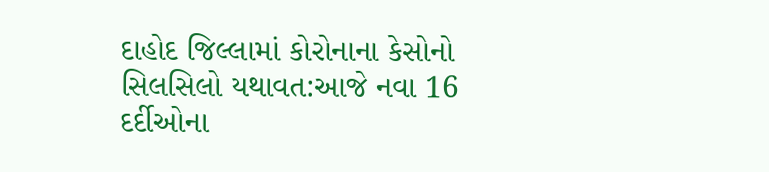દાહોદ જિલ્લામાં કોરોનાના કેસોનો સિલસિલો યથાવત:આજે નવા 16 દર્દીઓના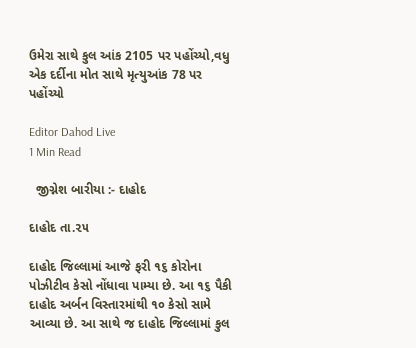ઉમેરા સાથે કુલ આંક 2105 પર પહોંચ્યો,વધુ એક દર્દીના મોત સાથે મૃત્યુઆંક 78 પર પહોંચ્યો

Editor Dahod Live
1 Min Read

  જીગ્નેશ બારીયા :- દાહોદ

દાહોદ તા.૨૫

દાહોદ જિલ્લામાં આજે ફરી ૧૬ કોરોના પોઝીટીવ કેસો નોંધાવા પામ્યા છે. આ ૧૬ પૈકી દાહોદ અર્બન વિસ્તારમાંથી ૧૦ કેસો સામે આવ્યા છે. આ સાથે જ દાહોદ જિલ્લામાં કુલ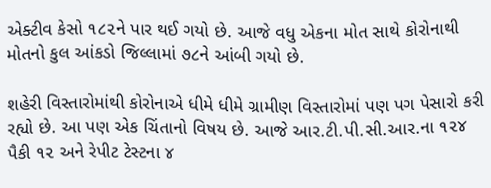એક્ટીવ કેસો ૧૮૨ને પાર થઈ ગયો છે. આજે વધુ એકના મોત સાથે કોરોનાથી મોતનો કુલ આંકડો જિલ્લામાં ૭૮ને આંબી ગયો છે.

શહેરી વિસ્તારોમાંથી કોરોનાએ ધીમે ધીમે ગ્રામીણ વિસ્તારોમાં પણ પગ પેસારો કરી રહ્યો છે. આ પણ એક ચિંતાનો વિષય છે. આજે આર.ટી.પી.સી.આર.ના ૧૨૪ પૈકી ૧૨ અને રેપીટ ટેસ્ટના ૪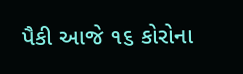પૈકી આજે ૧૬ કોરોના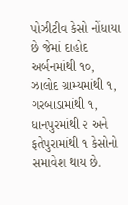પોઝીટીવ કેસો નોંધાયા છે જેમાં દાહોદ અર્બનમાંથી ૧૦, ઝાલોદ ગ્રામ્યમાંથી ૧, ગરબાડામાંથી ૧, ધાનપુરમાંથી ૨ અને ફતેપુરામાંથી ૧ કેસોનો સમાવેશ થાય છે.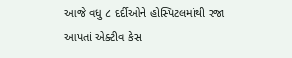આજે વધુ ૮ દર્દીઓને હોસ્પિટલમાંથી રજા આપતાં એક્ટીવ કેસ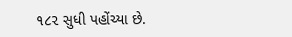૧૮૨ સુધી પહોંચ્યા છે.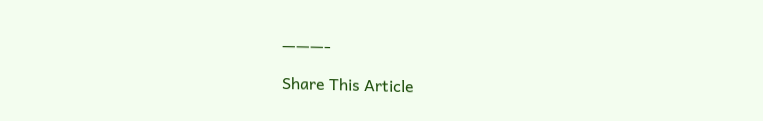———-

Share This Article